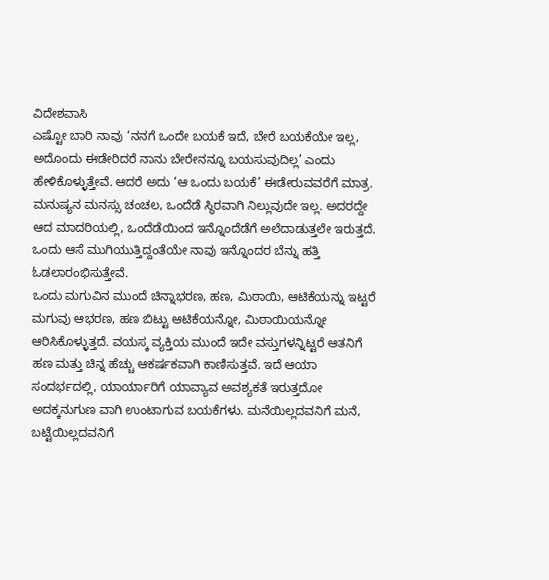ವಿದೇಶವಾಸಿ
ಎಷ್ಟೋ ಬಾರಿ ನಾವು ‘ನನಗೆ ಒಂದೇ ಬಯಕೆ ಇದೆ, ಬೇರೆ ಬಯಕೆಯೇ ಇಲ್ಲ, ಅದೊಂದು ಈಡೇರಿದರೆ ನಾನು ಬೇರೇನನ್ನೂ ಬಯಸುವುದಿಲ್ಲ’ ಎಂದು ಹೇಳಿಕೊಳ್ಳುತ್ತೇವೆ. ಆದರೆ ಅದು ‘ಆ ಒಂದು ಬಯಕೆ’ ಈಡೇರುವವರೆಗೆ ಮಾತ್ರ. ಮನುಷ್ಯನ ಮನಸ್ಸು ಚಂಚಲ, ಒಂದೆಡೆ ಸ್ಥಿರವಾಗಿ ನಿಲ್ಲುವುದೇ ಇಲ್ಲ. ಅದರದ್ದೇ ಆದ ಮಾದರಿಯಲ್ಲಿ, ಒಂದೆಡೆಯಿಂದ ಇನ್ನೊಂದೆಡೆಗೆ ಅಲೆದಾಡುತ್ತಲೇ ಇರುತ್ತದೆ. ಒಂದು ಆಸೆ ಮುಗಿಯುತ್ತಿದ್ದಂತೆಯೇ ನಾವು ಇನ್ನೊಂದರ ಬೆನ್ನು ಹತ್ತಿ ಓಡಲಾರಂಭಿಸುತ್ತೇವೆ.
ಒಂದು ಮಗುವಿನ ಮುಂದೆ ಚಿನ್ನಾಭರಣ, ಹಣ, ಮಿಠಾಯಿ, ಆಟಿಕೆಯನ್ನು ಇಟ್ಟರೆ ಮಗುವು ಆಭರಣ, ಹಣ ಬಿಟ್ಟು ಆಟಿಕೆಯನ್ನೋ, ಮಿಠಾಯಿಯನ್ನೋ ಆರಿಸಿಕೊಳ್ಳುತ್ತದೆ. ವಯಸ್ಕ ವ್ಯಕ್ತಿಯ ಮುಂದೆ ಇದೇ ವಸ್ತುಗಳನ್ನಿಟ್ಟರೆ ಆತನಿಗೆ ಹಣ ಮತ್ತು ಚಿನ್ನ ಹೆಚ್ಚು ಆಕರ್ಷಕವಾಗಿ ಕಾಣಿಸುತ್ತವೆ. ಇದೆ ಆಯಾ ಸಂದರ್ಭದಲ್ಲಿ, ಯಾರ್ಯಾರಿಗೆ ಯಾವ್ಯಾವ ಅವಶ್ಯಕತೆ ಇರುತ್ತದೋ ಅದಕ್ಕನುಗುಣ ವಾಗಿ ಉಂಟಾಗುವ ಬಯಕೆಗಳು. ಮನೆಯಿಲ್ಲದವನಿಗೆ ಮನೆ, ಬಟ್ಟೆಯಿಲ್ಲದವನಿಗೆ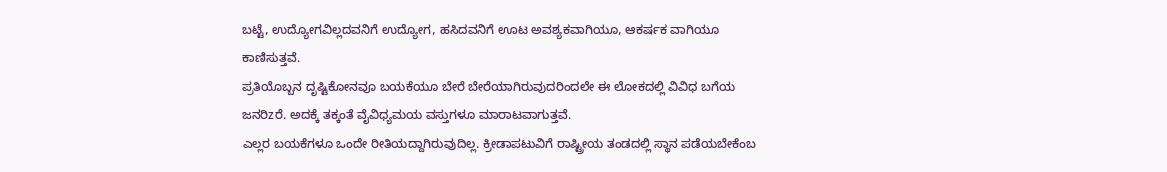ಬಟ್ಟೆ, ಉದ್ಯೋಗವಿಲ್ಲದವನಿಗೆ ಉದ್ಯೋಗ, ಹಸಿದವನಿಗೆ ಊಟ ಅವಶ್ಯಕವಾಗಿಯೂ, ಆಕರ್ಷಕ ವಾಗಿಯೂ ಕಾಣಿಸುತ್ತವೆ.
ಪ್ರತಿಯೊಬ್ಬನ ದೃಷ್ಟಿಕೋನವೂ ಬಯಕೆಯೂ ಬೇರೆ ಬೇರೆಯಾಗಿರುವುದರಿಂದಲೇ ಈ ಲೋಕದಲ್ಲಿ ವಿವಿಧ ಬಗೆಯ ಜನರಿzರೆ. ಅದಕ್ಕೆ ತಕ್ಕಂತೆ ವೈವಿಧ್ಯಮಯ ವಸ್ತುಗಳೂ ಮಾರಾಟವಾಗುತ್ತವೆ.
ಎಲ್ಲರ ಬಯಕೆಗಳೂ ಒಂದೇ ರೀತಿಯದ್ದಾಗಿರುವುದಿಲ್ಲ. ಕ್ರೀಡಾಪಟುವಿಗೆ ರಾಷ್ಟ್ರೀಯ ತಂಡದಲ್ಲಿ ಸ್ಥಾನ ಪಡೆಯಬೇಕೆಂಬ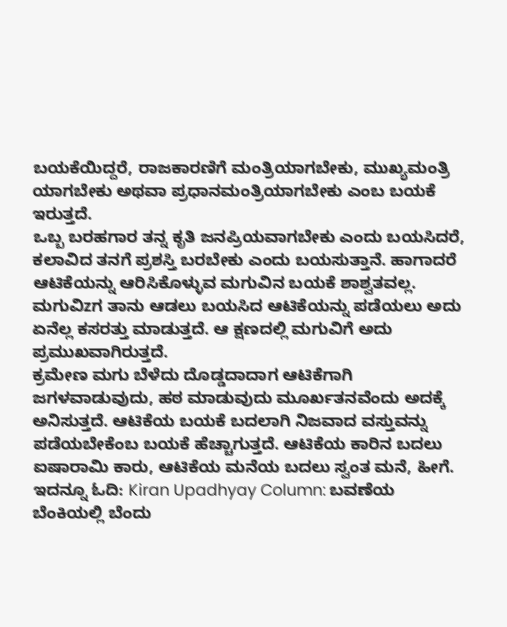ಬಯಕೆಯಿದ್ದರೆ, ರಾಜಕಾರಣಿಗೆ ಮಂತ್ರಿಯಾಗಬೇಕು, ಮುಖ್ಯಮಂತ್ರಿ ಯಾಗಬೇಕು ಅಥವಾ ಪ್ರಧಾನಮಂತ್ರಿಯಾಗಬೇಕು ಎಂಬ ಬಯಕೆ ಇರುತ್ತದೆ.
ಒಬ್ಬ ಬರಹಗಾರ ತನ್ನ ಕೃತಿ ಜನಪ್ರಿಯವಾಗಬೇಕು ಎಂದು ಬಯಸಿದರೆ, ಕಲಾವಿದ ತನಗೆ ಪ್ರಶಸ್ತಿ ಬರಬೇಕು ಎಂದು ಬಯಸುತ್ತಾನೆ. ಹಾಗಾದರೆ ಆಟಿಕೆಯನ್ನು ಆರಿಸಿಕೊಳ್ಳುವ ಮಗುವಿನ ಬಯಕೆ ಶಾಶ್ವತವಲ್ಲ. ಮಗುವಿzಗ ತಾನು ಆಡಲು ಬಯಸಿದ ಆಟಿಕೆಯನ್ನು ಪಡೆಯಲು ಅದು ಏನೆಲ್ಲ ಕಸರತ್ತು ಮಾಡುತ್ತದೆ. ಆ ಕ್ಷಣದಲ್ಲಿ ಮಗುವಿಗೆ ಅದು ಪ್ರಮುಖವಾಗಿರುತ್ತದೆ.
ಕ್ರಮೇಣ ಮಗು ಬೆಳೆದು ದೊಡ್ಡದಾದಾಗ ಆಟಿಕೆಗಾಗಿ ಜಗಳವಾಡುವುದು, ಹಠ ಮಾಡುವುದು ಮೂರ್ಖತನವೆಂದು ಅದಕ್ಕೆ ಅನಿಸುತ್ತದೆ. ಆಟಿಕೆಯ ಬಯಕೆ ಬದಲಾಗಿ ನಿಜವಾದ ವಸ್ತುವನ್ನು ಪಡೆಯಬೇಕೆಂಬ ಬಯಕೆ ಹೆಚ್ಚಾಗುತ್ತದೆ. ಆಟಿಕೆಯ ಕಾರಿನ ಬದಲು ಐಷಾರಾಮಿ ಕಾರು, ಆಟಿಕೆಯ ಮನೆಯ ಬದಲು ಸ್ವಂತ ಮನೆ, ಹೀಗೆ.
ಇದನ್ನೂ ಓದಿ: Kiran Upadhyay Column: ಬವಣೆಯ ಬೆಂಕಿಯಲ್ಲಿ ಬೆಂದು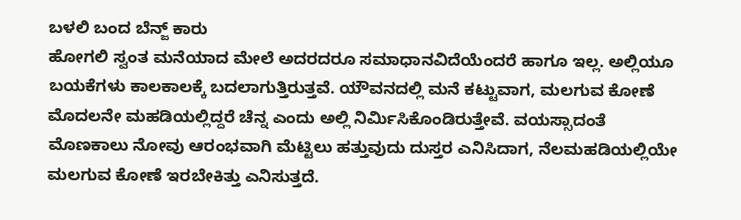ಬಳಲಿ ಬಂದ ಬೆನ್ಜ್ ಕಾರು
ಹೋಗಲಿ ಸ್ವಂತ ಮನೆಯಾದ ಮೇಲೆ ಅದರದರೂ ಸಮಾಧಾನವಿದೆಯೆಂದರೆ ಹಾಗೂ ಇಲ್ಲ. ಅಲ್ಲಿಯೂ ಬಯಕೆಗಳು ಕಾಲಕಾಲಕ್ಕೆ ಬದಲಾಗುತ್ತಿರುತ್ತವೆ. ಯೌವನದಲ್ಲಿ ಮನೆ ಕಟ್ಟುವಾಗ, ಮಲಗುವ ಕೋಣೆ ಮೊದಲನೇ ಮಹಡಿಯಲ್ಲಿದ್ದರೆ ಚೆನ್ನ ಎಂದು ಅಲ್ಲಿ ನಿರ್ಮಿಸಿಕೊಂಡಿರುತ್ತೇವೆ. ವಯಸ್ಸಾದಂತೆ ಮೊಣಕಾಲು ನೋವು ಆರಂಭವಾಗಿ ಮೆಟ್ಟಿಲು ಹತ್ತುವುದು ದುಸ್ತರ ಎನಿಸಿದಾಗ, ನೆಲಮಹಡಿಯಲ್ಲಿಯೇ ಮಲಗುವ ಕೋಣೆ ಇರಬೇಕಿತ್ತು ಎನಿಸುತ್ತದೆ.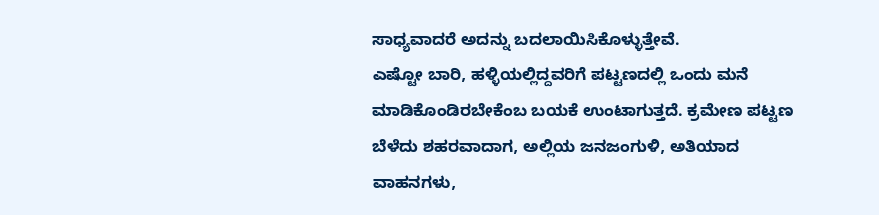ಸಾಧ್ಯವಾದರೆ ಅದನ್ನು ಬದಲಾಯಿಸಿಕೊಳ್ಳುತ್ತೇವೆ.
ಎಷ್ಟೋ ಬಾರಿ, ಹಳ್ಳಿಯಲ್ಲಿದ್ದವರಿಗೆ ಪಟ್ಟಣದಲ್ಲಿ ಒಂದು ಮನೆ ಮಾಡಿಕೊಂಡಿರಬೇಕೆಂಬ ಬಯಕೆ ಉಂಟಾಗುತ್ತದೆ. ಕ್ರಮೇಣ ಪಟ್ಟಣ ಬೆಳೆದು ಶಹರವಾದಾಗ, ಅಲ್ಲಿಯ ಜನಜಂಗುಳಿ, ಅತಿಯಾದ ವಾಹನಗಳು,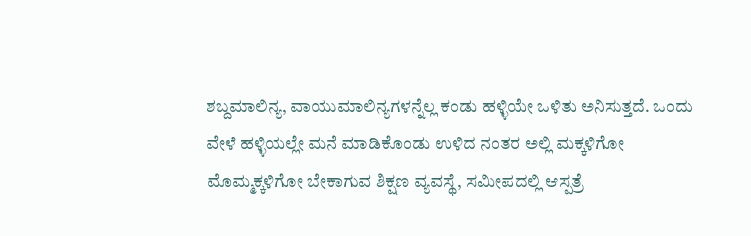ಶಬ್ದಮಾಲಿನ್ಯ, ವಾಯುಮಾಲಿನ್ಯಗಳನ್ನೆಲ್ಲ ಕಂಡು ಹಳ್ಳಿಯೇ ಒಳಿತು ಅನಿಸುತ್ತದೆ. ಒಂದು ವೇಳೆ ಹಳ್ಳಿಯಲ್ಲೇ ಮನೆ ಮಾಡಿಕೊಂಡು ಉಳಿದ ನಂತರ ಅಲ್ಲಿ ಮಕ್ಕಳಿಗೋ ಮೊಮ್ಮಕ್ಕಳಿಗೋ ಬೇಕಾಗುವ ಶಿಕ್ಷಣ ವ್ಯವಸ್ಥೆ, ಸಮೀಪದಲ್ಲಿ ಆಸ್ಪತ್ರೆ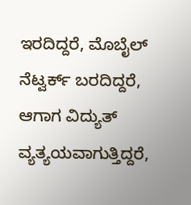ಇರದಿದ್ದರೆ, ಮೊಬೈಲ್ ನೆಟ್ವರ್ಕ್ ಬರದಿದ್ದರೆ, ಆಗಾಗ ವಿದ್ಯುತ್ ವ್ಯತ್ಯಯವಾಗುತ್ತಿದ್ದರೆ,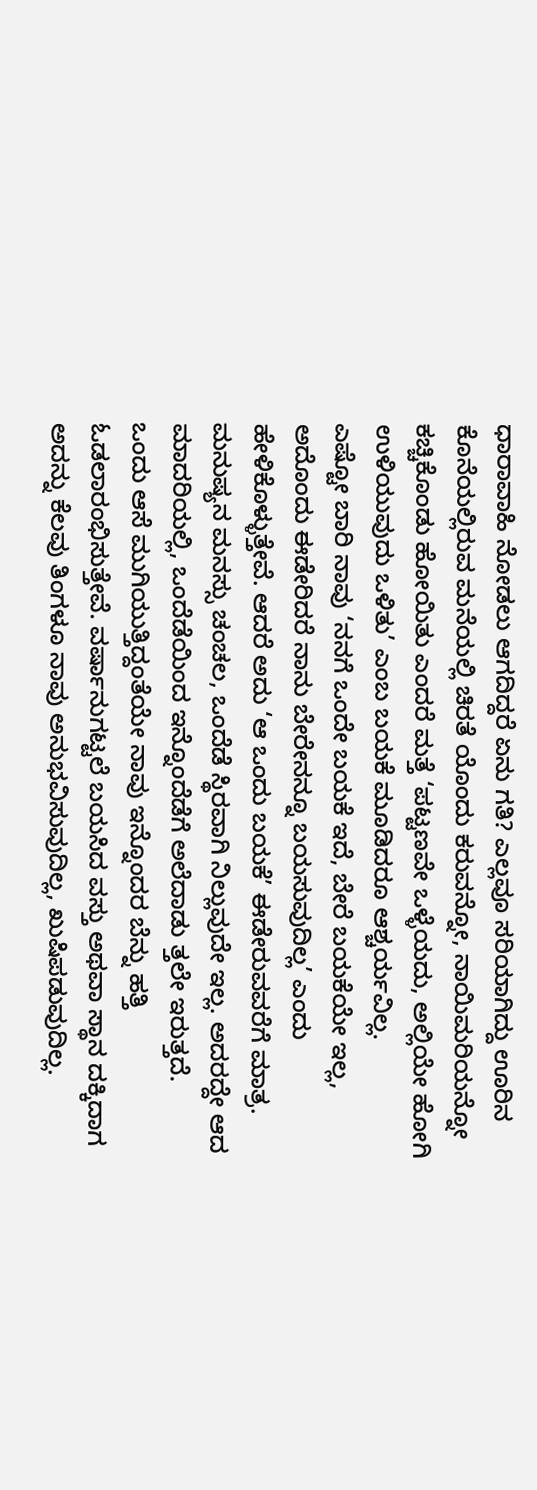ಧಾರಾವಾಹಿ ನೋಡಲು ಆಗದಿದ್ದರೆ ಏನು ಗತಿ? ಎಲ್ಲವೂ ಸರಿಯಾಗಿದ್ದು ಊರಿನ ಕೊನೆಯಲ್ಲಿರುವ ಮನೆಯಲ್ಲಿ ಚಿರತೆ ಯೊಂದು ಕರುವನ್ನೋ, ನಾಯಿಮರಿಯನ್ನೋ ಕಚ್ಚಿಕೊಂಡು ಹೋಯಿತು ಎಂದರೆ ಮತ್ತೆ ‘ಪಟ್ಟಣವೇ ಒಳ್ಳೆಯದು, ಅಲ್ಲಿಯೇ ಹೋಗಿ ಉಳಿಯುವುದು ಒಳಿತು’ ಎಂಬ ಬಯಕೆ ಮೂಡಿದರೂ ಆಶ್ಚರ್ಯವಿಲ್ಲ.
ಎಷ್ಟೋ ಬಾರಿ ನಾವು ‘ನನಗೆ ಒಂದೇ ಬಯಕೆ ಇದೆ, ಬೇರೆ ಬಯಕೆಯೇ ಇಲ್ಲ, ಅದೊಂದು ಈಡೇರಿದರೆ ನಾನು ಬೇರೇನನ್ನೂ ಬಯಸುವುದಿಲ್ಲ’ ಎಂದು ಹೇಳಿಕೊಳ್ಳುತ್ತೇವೆ. ಆದರೆ ಅದು ‘ಆ ಒಂದು ಬಯಕೆ’ ಈಡೇರುವವರೆಗೆ ಮಾತ್ರ. ಮನುಷ್ಯನ ಮನಸ್ಸು ಚಂಚಲ, ಒಂದೆಡೆ ಸ್ಥಿರವಾಗಿ ನಿಲ್ಲುವುದೇ ಇಲ್ಲ. ಅದರದ್ದೇ ಆದ ಮಾದರಿಯಲ್ಲಿ, ಒಂದೆಡೆಯಿಂದ ಇನ್ನೊಂದೆಡೆಗೆ ಅಲೆದಾಡು ತ್ತಲೇ ಇರುತ್ತದೆ.
ಒಂದು ಆಸೆ ಮುಗಿಯುತ್ತಿದ್ದಂತೆಯೇ ನಾವು ಇನ್ನೊಂದರ ಬೆನ್ನು ಹತ್ತಿ ಓಡಲಾರಂಭಿಸುತ್ತೇವೆ. ವರ್ಷಾನುಗಟ್ಟಲೆ ಬಯಸಿದ ವಸ್ತು ಅಥವಾ ಸ್ಥಾನ ದಕ್ಕಿದಾಗ ಅದನ್ನು ಕೆಲವು ತಿಂಗಳೂ ನಾವು ಅನುಭವಿಸುವುದಿಲ್ಲ, ಖುಷಿಪಡುವುದಿಲ್ಲ.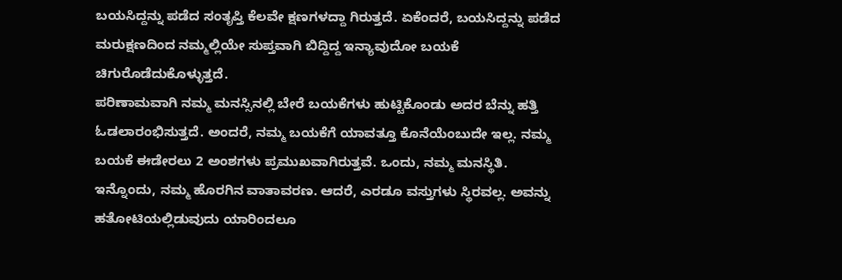ಬಯಸಿದ್ದನ್ನು ಪಡೆದ ಸಂತೃಪ್ತಿ ಕೆಲವೇ ಕ್ಷಣಗಳದ್ದಾ ಗಿರುತ್ತದೆ. ಏಕೆಂದರೆ, ಬಯಸಿದ್ದನ್ನು ಪಡೆದ ಮರುಕ್ಷಣದಿಂದ ನಮ್ಮಲ್ಲಿಯೇ ಸುಪ್ತವಾಗಿ ಬಿದ್ದಿದ್ದ ಇನ್ಯಾವುದೋ ಬಯಕೆ ಚಿಗುರೊಡೆದುಕೊಳ್ಳುತ್ತದೆ.
ಪರಿಣಾಮವಾಗಿ ನಮ್ಮ ಮನಸ್ಸಿನಲ್ಲಿ ಬೇರೆ ಬಯಕೆಗಳು ಹುಟ್ಟಿಕೊಂಡು ಅದರ ಬೆನ್ನು ಹತ್ತಿ ಓಡಲಾರಂಭಿಸುತ್ತದೆ. ಅಂದರೆ, ನಮ್ಮ ಬಯಕೆಗೆ ಯಾವತ್ತೂ ಕೊನೆಯೆಂಬುದೇ ಇಲ್ಲ. ನಮ್ಮ ಬಯಕೆ ಈಡೇರಲು 2 ಅಂಶಗಳು ಪ್ರಮುಖವಾಗಿರುತ್ತವೆ. ಒಂದು, ನಮ್ಮ ಮನಸ್ಥಿತಿ.
ಇನ್ನೊಂದು, ನಮ್ಮ ಹೊರಗಿನ ವಾತಾವರಣ. ಆದರೆ, ಎರಡೂ ವಸ್ತುಗಳು ಸ್ಥಿರವಲ್ಲ. ಅವನ್ನು ಹತೋಟಿಯಲ್ಲಿಡುವುದು ಯಾರಿಂದಲೂ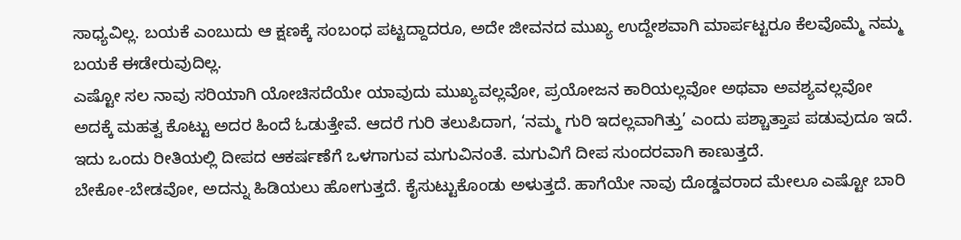ಸಾಧ್ಯವಿಲ್ಲ. ಬಯಕೆ ಎಂಬುದು ಆ ಕ್ಷಣಕ್ಕೆ ಸಂಬಂಧ ಪಟ್ಟದ್ದಾದರೂ, ಅದೇ ಜೀವನದ ಮುಖ್ಯ ಉದ್ದೇಶವಾಗಿ ಮಾರ್ಪಟ್ಟರೂ ಕೆಲವೊಮ್ಮೆ ನಮ್ಮ ಬಯಕೆ ಈಡೇರುವುದಿಲ್ಲ.
ಎಷ್ಟೋ ಸಲ ನಾವು ಸರಿಯಾಗಿ ಯೋಚಿಸದೆಯೇ ಯಾವುದು ಮುಖ್ಯವಲ್ಲವೋ, ಪ್ರಯೋಜನ ಕಾರಿಯಲ್ಲವೋ ಅಥವಾ ಅವಶ್ಯವಲ್ಲವೋ ಅದಕ್ಕೆ ಮಹತ್ವ ಕೊಟ್ಟು ಅದರ ಹಿಂದೆ ಓಡುತ್ತೇವೆ. ಆದರೆ ಗುರಿ ತಲುಪಿದಾಗ, ‘ನಮ್ಮ ಗುರಿ ಇದಲ್ಲವಾಗಿತ್ತು’ ಎಂದು ಪಶ್ಚಾತ್ತಾಪ ಪಡುವುದೂ ಇದೆ. ಇದು ಒಂದು ರೀತಿಯಲ್ಲಿ ದೀಪದ ಆಕರ್ಷಣೆಗೆ ಒಳಗಾಗುವ ಮಗುವಿನಂತೆ. ಮಗುವಿಗೆ ದೀಪ ಸುಂದರವಾಗಿ ಕಾಣುತ್ತದೆ.
ಬೇಕೋ-ಬೇಡವೋ, ಅದನ್ನು ಹಿಡಿಯಲು ಹೋಗುತ್ತದೆ. ಕೈಸುಟ್ಟುಕೊಂಡು ಅಳುತ್ತದೆ. ಹಾಗೆಯೇ ನಾವು ದೊಡ್ಡವರಾದ ಮೇಲೂ ಎಷ್ಟೋ ಬಾರಿ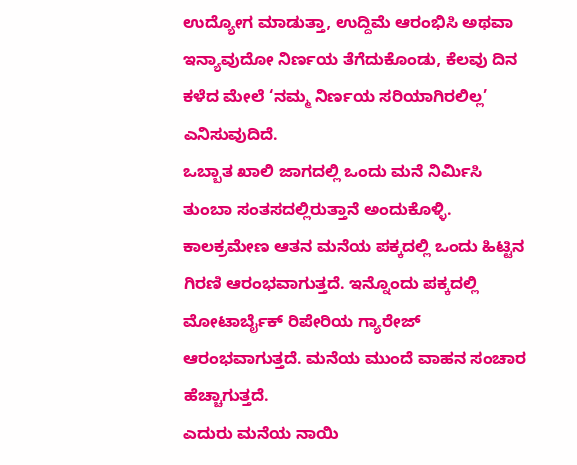ಉದ್ಯೋಗ ಮಾಡುತ್ತಾ, ಉದ್ದಿಮೆ ಆರಂಭಿಸಿ ಅಥವಾ ಇನ್ಯಾವುದೋ ನಿರ್ಣಯ ತೆಗೆದುಕೊಂಡು, ಕೆಲವು ದಿನ ಕಳೆದ ಮೇಲೆ ‘ನಮ್ಮ ನಿರ್ಣಯ ಸರಿಯಾಗಿರಲಿಲ್ಲ’ ಎನಿಸುವುದಿದೆ.
ಒಬ್ಬಾತ ಖಾಲಿ ಜಾಗದಲ್ಲಿ ಒಂದು ಮನೆ ನಿರ್ಮಿಸಿ ತುಂಬಾ ಸಂತಸದಲ್ಲಿರುತ್ತಾನೆ ಅಂದುಕೊಳ್ಳಿ. ಕಾಲಕ್ರಮೇಣ ಆತನ ಮನೆಯ ಪಕ್ಕದಲ್ಲಿ ಒಂದು ಹಿಟ್ಟಿನ ಗಿರಣಿ ಆರಂಭವಾಗುತ್ತದೆ. ಇನ್ನೊಂದು ಪಕ್ಕದಲ್ಲಿ ಮೋಟಾರ್ಬೈಕ್ ರಿಪೇರಿಯ ಗ್ಯಾರೇಜ್ ಆರಂಭವಾಗುತ್ತದೆ. ಮನೆಯ ಮುಂದೆ ವಾಹನ ಸಂಚಾರ ಹೆಚ್ಚಾಗುತ್ತದೆ.
ಎದುರು ಮನೆಯ ನಾಯಿ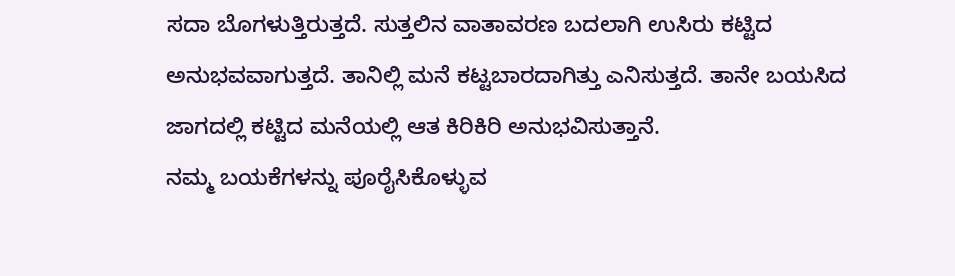ಸದಾ ಬೊಗಳುತ್ತಿರುತ್ತದೆ. ಸುತ್ತಲಿನ ವಾತಾವರಣ ಬದಲಾಗಿ ಉಸಿರು ಕಟ್ಟಿದ ಅನುಭವವಾಗುತ್ತದೆ. ತಾನಿಲ್ಲಿ ಮನೆ ಕಟ್ಟಬಾರದಾಗಿತ್ತು ಎನಿಸುತ್ತದೆ. ತಾನೇ ಬಯಸಿದ ಜಾಗದಲ್ಲಿ ಕಟ್ಟಿದ ಮನೆಯಲ್ಲಿ ಆತ ಕಿರಿಕಿರಿ ಅನುಭವಿಸುತ್ತಾನೆ.
ನಮ್ಮ ಬಯಕೆಗಳನ್ನು ಪೂರೈಸಿಕೊಳ್ಳುವ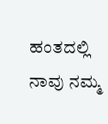ಹಂತದಲ್ಲಿ ನಾವು ನಮ್ಮ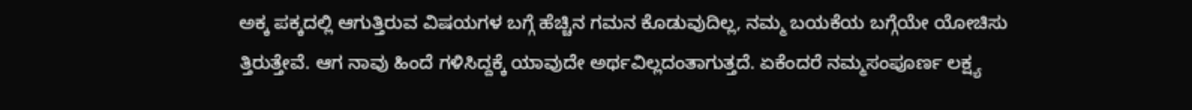ಅಕ್ಕ ಪಕ್ಕದಲ್ಲಿ ಆಗುತ್ತಿರುವ ವಿಷಯಗಳ ಬಗ್ಗೆ ಹೆಚ್ಚಿನ ಗಮನ ಕೊಡುವುದಿಲ್ಲ, ನಮ್ಮ ಬಯಕೆಯ ಬಗ್ಗೆಯೇ ಯೋಚಿಸು ತ್ತಿರುತ್ತೇವೆ. ಆಗ ನಾವು ಹಿಂದೆ ಗಳಿಸಿದ್ದಕ್ಕೆ ಯಾವುದೇ ಅರ್ಥವಿಲ್ಲದಂತಾಗುತ್ತದೆ. ಏಕೆಂದರೆ ನಮ್ಮಸಂಪೂರ್ಣ ಲಕ್ಷ್ಯ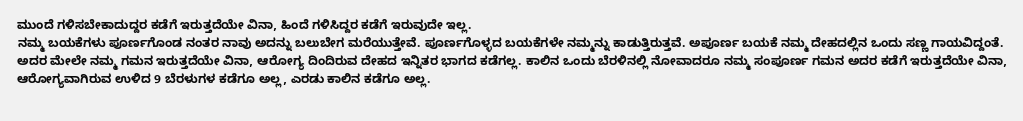ಮುಂದೆ ಗಳಿಸಬೇಕಾದುದ್ದರ ಕಡೆಗೆ ಇರುತ್ತದೆಯೇ ವಿನಾ, ಹಿಂದೆ ಗಳಿಸಿದ್ದರ ಕಡೆಗೆ ಇರುವುದೇ ಇಲ್ಲ.
ನಮ್ಮ ಬಯಕೆಗಳು ಪೂರ್ಣಗೊಂಡ ನಂತರ ನಾವು ಅದನ್ನು ಬಲುಬೇಗ ಮರೆಯುತ್ತೇವೆ. ಪೂರ್ಣಗೊಳ್ಳದ ಬಯಕೆಗಳೇ ನಮ್ಮನ್ನು ಕಾಡುತ್ತಿರುತ್ತವೆ. ಅಪೂರ್ಣ ಬಯಕೆ ನಮ್ಮ ದೇಹದಲ್ಲಿನ ಒಂದು ಸಣ್ಣ ಗಾಯವಿದ್ದಂತೆ. ಅದರ ಮೇಲೇ ನಮ್ಮ ಗಮನ ಇರುತ್ತದೆಯೇ ವಿನಾ, ಆರೋಗ್ಯ ದಿಂದಿರುವ ದೇಹದ ಇನ್ನಿತರ ಭಾಗದ ಕಡೆಗಲ್ಲ. ಕಾಲಿನ ಒಂದು ಬೆರಳಿನಲ್ಲಿ ನೋವಾದರೂ ನಮ್ಮ ಸಂಪೂರ್ಣ ಗಮನ ಅದರ ಕಡೆಗೆ ಇರುತ್ತದೆಯೇ ವಿನಾ, ಆರೋಗ್ಯವಾಗಿರುವ ಉಳಿದ 9 ಬೆರಳುಗಳ ಕಡೆಗೂ ಅಲ್ಲ, ಎರಡು ಕಾಲಿನ ಕಡೆಗೂ ಅಲ್ಲ.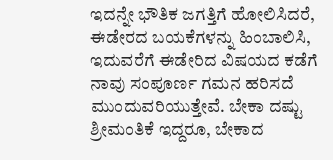ಇದನ್ನೇ ಭೌತಿಕ ಜಗತ್ತಿಗೆ ಹೋಲಿಸಿದರೆ, ಈಡೇರದ ಬಯಕೆಗಳನ್ನು ಹಿಂಬಾಲಿಸಿ, ಇದುವರೆಗೆ ಈಡೇರಿದ ವಿಷಯದ ಕಡೆಗೆ ನಾವು ಸಂಪೂರ್ಣ ಗಮನ ಹರಿಸದೆ ಮುಂದುವರಿಯುತ್ತೇವೆ. ಬೇಕಾ ದಷ್ಟು ಶ್ರೀಮಂತಿಕೆ ಇದ್ದರೂ, ಬೇಕಾದ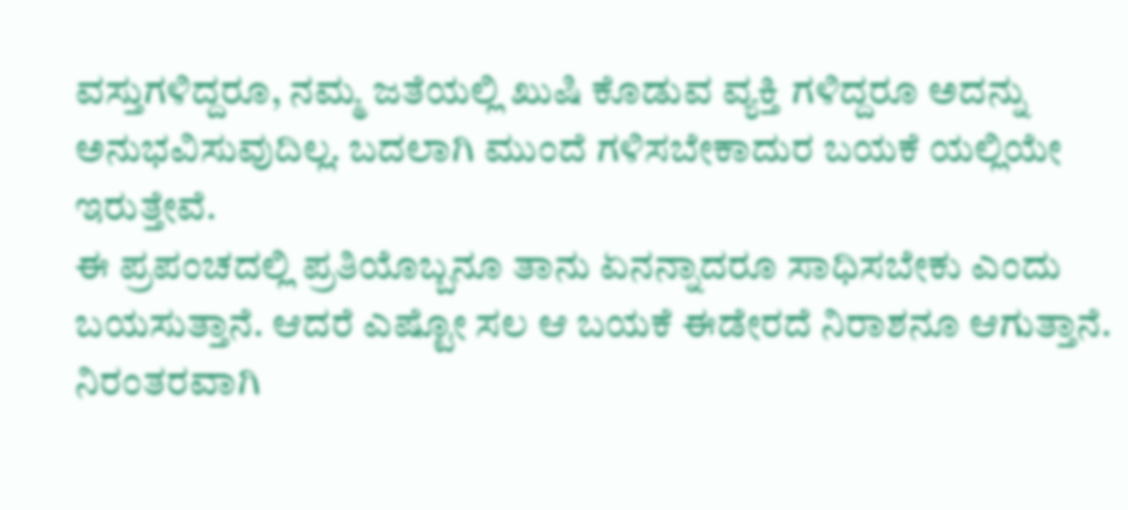ವಸ್ತುಗಳಿದ್ದರೂ, ನಮ್ಮ ಜತೆಯಲ್ಲಿ ಖುಷಿ ಕೊಡುವ ವ್ಯಕ್ತಿ ಗಳಿದ್ದರೂ ಅದನ್ನು ಅನುಭವಿಸುವುದಿಲ್ಲ. ಬದಲಾಗಿ ಮುಂದೆ ಗಳಿಸಬೇಕಾದುರ ಬಯಕೆ ಯಲ್ಲಿಯೇ ಇರುತ್ತೇವೆ.
ಈ ಪ್ರಪಂಚದಲ್ಲಿ ಪ್ರತಿಯೊಬ್ಬನೂ ತಾನು ಏನನ್ನಾದರೂ ಸಾಧಿಸಬೇಕು ಎಂದು ಬಯಸುತ್ತಾನೆ. ಆದರೆ ಎಷ್ಟೋ ಸಲ ಆ ಬಯಕೆ ಈಡೇರದೆ ನಿರಾಶನೂ ಆಗುತ್ತಾನೆ. ನಿರಂತರವಾಗಿ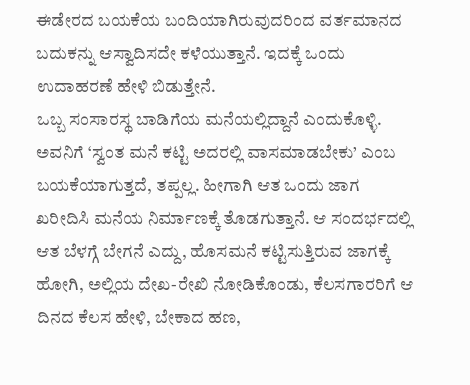ಈಡೇರದ ಬಯಕೆಯ ಬಂದಿಯಾಗಿರುವುದರಿಂದ ವರ್ತಮಾನದ ಬದುಕನ್ನು ಆಸ್ವಾದಿಸದೇ ಕಳೆಯುತ್ತಾನೆ. ಇದಕ್ಕೆ ಒಂದು ಉದಾಹರಣೆ ಹೇಳಿ ಬಿಡುತ್ತೇನೆ.
ಒಬ್ಬ ಸಂಸಾರಸ್ಥ ಬಾಡಿಗೆಯ ಮನೆಯಲ್ಲಿದ್ದಾನೆ ಎಂದುಕೊಳ್ಳಿ. ಅವನಿಗೆ ‘ಸ್ವಂತ ಮನೆ ಕಟ್ಟಿ ಅದರಲ್ಲಿ ವಾಸಮಾಡಬೇಕು’ ಎಂಬ ಬಯಕೆಯಾಗುತ್ತದೆ, ತಪ್ಪಲ್ಲ. ಹೀಗಾಗಿ ಆತ ಒಂದು ಜಾಗ ಖರೀದಿಸಿ ಮನೆಯ ನಿರ್ಮಾಣಕ್ಕೆ ತೊಡಗುತ್ತಾನೆ. ಆ ಸಂದರ್ಭದಲ್ಲಿ ಆತ ಬೆಳಗ್ಗೆ ಬೇಗನೆ ಎದ್ದು, ಹೊಸಮನೆ ಕಟ್ಟಿಸುತ್ತಿರುವ ಜಾಗಕ್ಕೆ ಹೋಗಿ, ಅಲ್ಲಿಯ ದೇಖ-ರೇಖಿ ನೋಡಿಕೊಂಡು, ಕೆಲಸಗಾರರಿಗೆ ಆ ದಿನದ ಕೆಲಸ ಹೇಳಿ, ಬೇಕಾದ ಹಣ,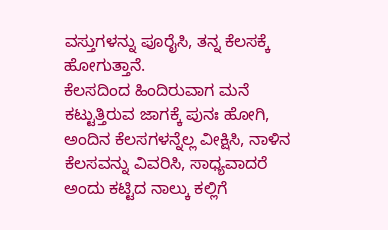ವಸ್ತುಗಳನ್ನು ಪೂರೈಸಿ, ತನ್ನ ಕೆಲಸಕ್ಕೆ ಹೋಗುತ್ತಾನೆ.
ಕೆಲಸದಿಂದ ಹಿಂದಿರುವಾಗ ಮನೆ ಕಟ್ಟುತ್ತಿರುವ ಜಾಗಕ್ಕೆ ಪುನಃ ಹೋಗಿ, ಅಂದಿನ ಕೆಲಸಗಳನ್ನೆಲ್ಲ ವೀಕ್ಷಿಸಿ, ನಾಳಿನ ಕೆಲಸವನ್ನು ವಿವರಿಸಿ, ಸಾಧ್ಯವಾದರೆ ಅಂದು ಕಟ್ಟಿದ ನಾಲ್ಕು ಕಲ್ಲಿಗೆ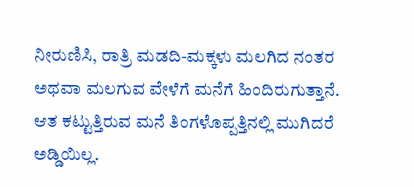ನೀರುಣಿಸಿ, ರಾತ್ರಿ ಮಡದಿ-ಮಕ್ಕಳು ಮಲಗಿದ ನಂತರ ಅಥವಾ ಮಲಗುವ ವೇಳೆಗೆ ಮನೆಗೆ ಹಿಂದಿರುಗುತ್ತಾನೆ.
ಆತ ಕಟ್ಟುತ್ತಿರುವ ಮನೆ ತಿಂಗಳೊಪ್ಪತ್ತಿನಲ್ಲಿ ಮುಗಿದರೆ ಅಡ್ಡಿಯಿಲ್ಲ.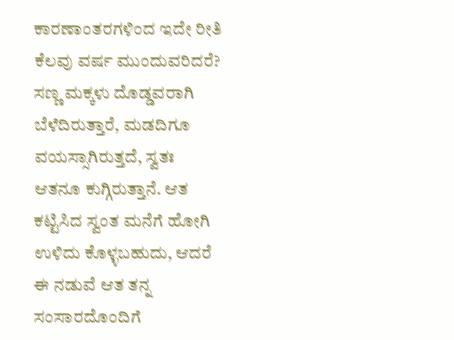ಕಾರಣಾಂತರಗಳಿಂದ ಇದೇ ರೀತಿ ಕೆಲವು ವರ್ಷ ಮುಂದುವರಿದರೆ? ಸಣ್ಣ ಮಕ್ಕಳು ದೊಡ್ಡವರಾಗಿ ಬೆಳೆದಿರುತ್ತಾರೆ, ಮಡದಿಗೂ ವಯಸ್ಸಾಗಿರುತ್ತದೆ, ಸ್ವತಃ ಆತನೂ ಕುಗ್ಗಿರುತ್ತಾನೆ. ಆತ ಕಟ್ಟಿಸಿದ ಸ್ವಂತ ಮನೆಗೆ ಹೋಗಿ ಉಳಿದು ಕೊಳ್ಳಬಹುದು, ಆದರೆ ಈ ನಡುವೆ ಆತ ತನ್ನ ಸಂಸಾರದೊಂದಿಗೆ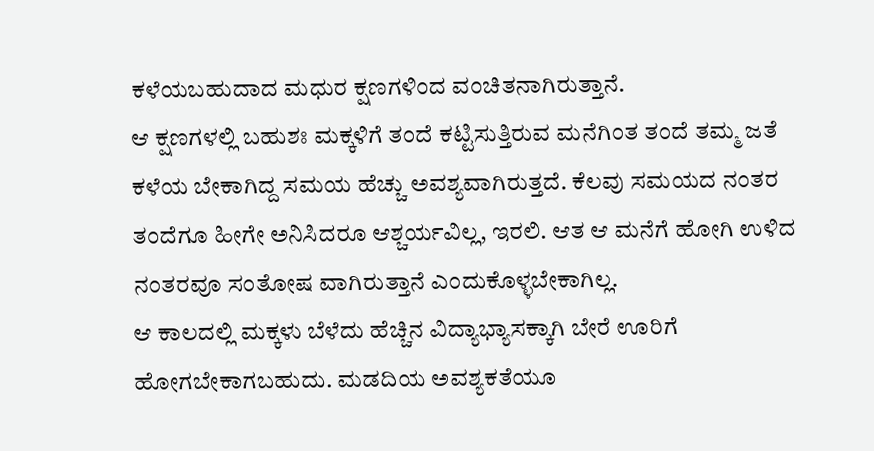ಕಳೆಯಬಹುದಾದ ಮಧುರ ಕ್ಷಣಗಳಿಂದ ವಂಚಿತನಾಗಿರುತ್ತಾನೆ.
ಆ ಕ್ಷಣಗಳಲ್ಲಿ ಬಹುಶಃ ಮಕ್ಕಳಿಗೆ ತಂದೆ ಕಟ್ಟಿಸುತ್ತಿರುವ ಮನೆಗಿಂತ ತಂದೆ ತಮ್ಮ ಜತೆ ಕಳೆಯ ಬೇಕಾಗಿದ್ದ ಸಮಯ ಹೆಚ್ಚು ಅವಶ್ಯವಾಗಿರುತ್ತದೆ. ಕೆಲವು ಸಮಯದ ನಂತರ ತಂದೆಗೂ ಹೀಗೇ ಅನಿಸಿದರೂ ಆಶ್ಚರ್ಯವಿಲ್ಲ, ಇರಲಿ. ಆತ ಆ ಮನೆಗೆ ಹೋಗಿ ಉಳಿದ ನಂತರವೂ ಸಂತೋಷ ವಾಗಿರುತ್ತಾನೆ ಎಂದುಕೊಳ್ಳಬೇಕಾಗಿಲ್ಲ.
ಆ ಕಾಲದಲ್ಲಿ ಮಕ್ಕಳು ಬೆಳೆದು ಹೆಚ್ಚಿನ ವಿದ್ಯಾಭ್ಯಾಸಕ್ಕಾಗಿ ಬೇರೆ ಊರಿಗೆ ಹೋಗಬೇಕಾಗಬಹುದು. ಮಡದಿಯ ಅವಶ್ಯಕತೆಯೂ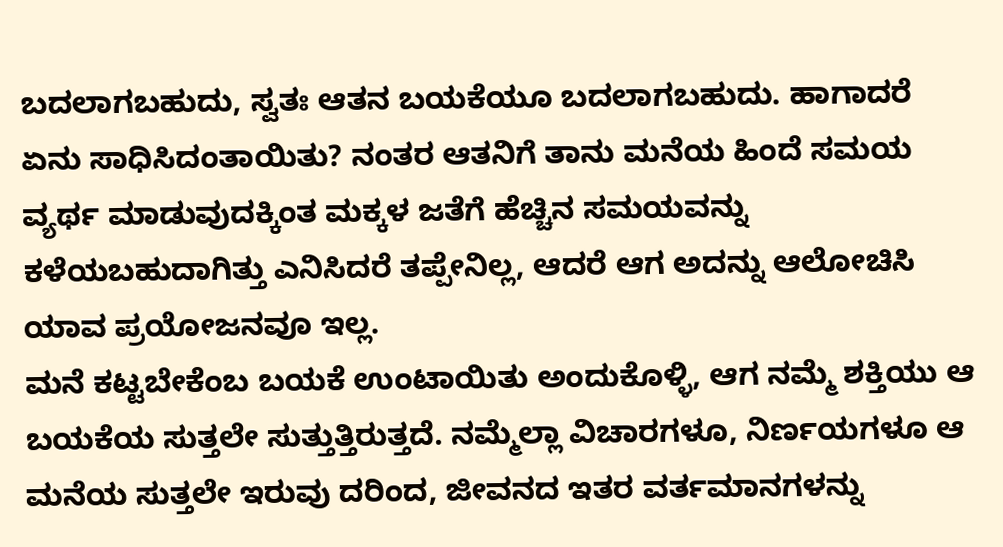ಬದಲಾಗಬಹುದು, ಸ್ವತಃ ಆತನ ಬಯಕೆಯೂ ಬದಲಾಗಬಹುದು. ಹಾಗಾದರೆ ಏನು ಸಾಧಿಸಿದಂತಾಯಿತು? ನಂತರ ಆತನಿಗೆ ತಾನು ಮನೆಯ ಹಿಂದೆ ಸಮಯ ವ್ಯರ್ಥ ಮಾಡುವುದಕ್ಕಿಂತ ಮಕ್ಕಳ ಜತೆಗೆ ಹೆಚ್ಚಿನ ಸಮಯವನ್ನು ಕಳೆಯಬಹುದಾಗಿತ್ತು ಎನಿಸಿದರೆ ತಪ್ಪೇನಿಲ್ಲ, ಆದರೆ ಆಗ ಅದನ್ನು ಆಲೋಚಿಸಿ ಯಾವ ಪ್ರಯೋಜನವೂ ಇಲ್ಲ.
ಮನೆ ಕಟ್ಟಬೇಕೆಂಬ ಬಯಕೆ ಉಂಟಾಯಿತು ಅಂದುಕೊಳ್ಳಿ, ಆಗ ನಮ್ಮೆ ಶಕ್ತಿಯು ಆ ಬಯಕೆಯ ಸುತ್ತಲೇ ಸುತ್ತುತ್ತಿರುತ್ತದೆ. ನಮ್ಮೆಲ್ಲಾ ವಿಚಾರಗಳೂ, ನಿರ್ಣಯಗಳೂ ಆ ಮನೆಯ ಸುತ್ತಲೇ ಇರುವು ದರಿಂದ, ಜೀವನದ ಇತರ ವರ್ತಮಾನಗಳನ್ನು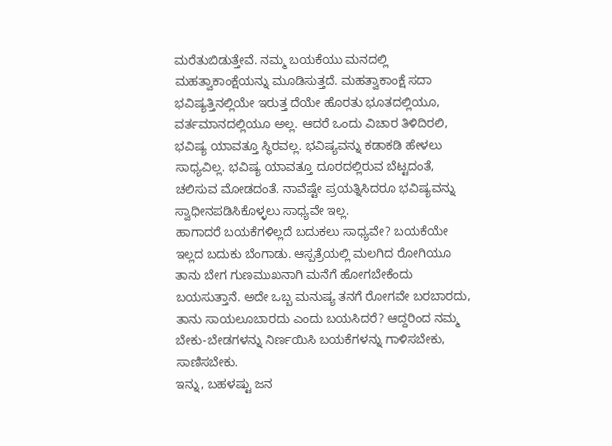ಮರೆತುಬಿಡುತ್ತೇವೆ. ನಮ್ಮ ಬಯಕೆಯು ಮನದಲ್ಲಿ ಮಹತ್ವಾಕಾಂಕ್ಷೆಯನ್ನು ಮೂಡಿಸುತ್ತದೆ. ಮಹತ್ವಾಕಾಂಕ್ಷೆ ಸದಾ ಭವಿಷ್ಯತ್ತಿನಲ್ಲಿಯೇ ಇರುತ್ತ ದೆಯೇ ಹೊರತು ಭೂತದಲ್ಲಿಯೂ, ವರ್ತಮಾನದಲ್ಲಿಯೂ ಅಲ್ಲ. ಆದರೆ ಒಂದು ವಿಚಾರ ತಿಳಿದಿರಲಿ, ಭವಿಷ್ಯ ಯಾವತ್ತೂ ಸ್ಥಿರವಲ್ಲ. ಭವಿಷ್ಯವನ್ನು ಕಡಾಕಡಿ ಹೇಳಲು ಸಾಧ್ಯವಿಲ್ಲ. ಭವಿಷ್ಯ ಯಾವತ್ತೂ ದೂರದಲ್ಲಿರುವ ಬೆಟ್ಟದಂತೆ, ಚಲಿಸುವ ಮೋಡದಂತೆ. ನಾವೆಷ್ಟೇ ಪ್ರಯತ್ನಿಸಿದರೂ ಭವಿಷ್ಯವನ್ನು ಸ್ವಾಧೀನಪಡಿಸಿಕೊಳ್ಳಲು ಸಾಧ್ಯವೇ ಇಲ್ಲ.
ಹಾಗಾದರೆ ಬಯಕೆಗಳಿಲ್ಲದೆ ಬದುಕಲು ಸಾಧ್ಯವೇ? ಬಯಕೆಯೇ ಇಲ್ಲದ ಬದುಕು ಬೆಂಗಾಡು. ಆಸ್ಪತ್ರೆಯಲ್ಲಿ ಮಲಗಿದ ರೋಗಿಯೂ ತಾನು ಬೇಗ ಗುಣಮುಖನಾಗಿ ಮನೆಗೆ ಹೋಗಬೇಕೆಂದು ಬಯಸುತ್ತಾನೆ. ಅದೇ ಒಬ್ಬ ಮನುಷ್ಯ ತನಗೆ ರೋಗವೇ ಬರಬಾರದು, ತಾನು ಸಾಯಲೂಬಾರದು ಎಂದು ಬಯಸಿದರೆ? ಆದ್ದರಿಂದ ನಮ್ಮ ಬೇಕು-ಬೇಡಗಳನ್ನು ನಿರ್ಣಯಿಸಿ ಬಯಕೆಗಳನ್ನು ಗಾಳಿಸಬೇಕು, ಸಾಣಿಸಬೇಕು.
ಇನ್ನು, ಬಹಳಷ್ಟು ಜನ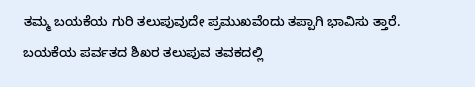ತಮ್ಮ ಬಯಕೆಯ ಗುರಿ ತಲುಪುವುದೇ ಪ್ರಮುಖವೆಂದು ತಪ್ಪಾಗಿ ಭಾವಿಸು ತ್ತಾರೆ. ಬಯಕೆಯ ಪರ್ವತದ ಶಿಖರ ತಲುಪುವ ತವಕದಲ್ಲಿ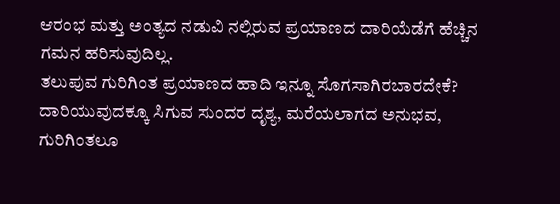ಆರಂಭ ಮತ್ತು ಅಂತ್ಯದ ನಡುವಿ ನಲ್ಲಿರುವ ಪ್ರಯಾಣದ ದಾರಿಯೆಡೆಗೆ ಹೆಚ್ಚಿನ ಗಮನ ಹರಿಸುವುದಿಲ್ಲ.
ತಲುಪುವ ಗುರಿಗಿಂತ ಪ್ರಯಾಣದ ಹಾದಿ ಇನ್ನೂ ಸೊಗಸಾಗಿರಬಾರದೇಕೆ? ದಾರಿಯುವುದಕ್ಕೂ ಸಿಗುವ ಸುಂದರ ದೃಶ್ಯ, ಮರೆಯಲಾಗದ ಅನುಭವ, ಗುರಿಗಿಂತಲೂ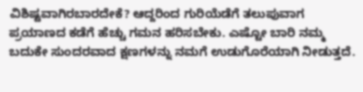ವಿಶಿಷ್ಟವಾಗಿರಬಾರದೇಕೆ? ಆದ್ದರಿಂದ ಗುರಿಯೆಡೆಗೆ ತಲುಪುವಾಗ ಪ್ರಯಾಣದ ಕಡೆಗೆ ಹೆಚ್ಚು ಗಮನ ಹರಿಸಬೇಕು. ಎಷ್ಟೋ ಬಾರಿ ನಮ್ಮ ಬದುಕೇ ಸುಂದರವಾದ ಕ್ಷಣಗಳನ್ನು ನಮಗೆ ಉಡುಗೊರೆಯಾಗಿ ನೀಡುತ್ತದೆ.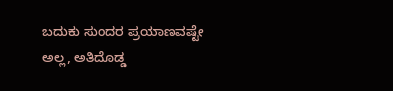ಬದುಕು ಸುಂದರ ಪ್ರಯಾಣವಷ್ಟೇ ಅಲ್ಲ, ಅತಿದೊಡ್ಡ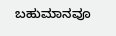ಬಹುಮಾನವೂ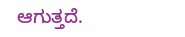ಆಗುತ್ತದೆ.